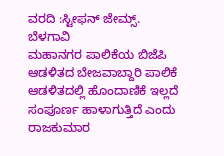ವರದಿ :ಸ್ಟೀಫನ್ ಜೇಮ್ಸ್.
ಬೆಳಗಾವಿ
ಮಹಾನಗರ ಪಾಲಿಕೆಯ ಬಿಜೆಪಿ ಆಡಳಿತದ ಬೇಜವಾಬ್ದಾರಿ ಪಾಲಿಕೆ ಆಡಳಿತದಲ್ಲಿ ಹೊಂದಾಣಿಕೆ ಇಲ್ಲದೆ ಸಂಪೂರ್ಣ ಹಾಳಾಗುತ್ತಿದೆ ಎಂದು ರಾಜಕುಮಾರ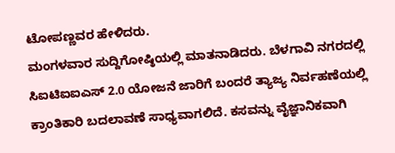ಟೋಪಣ್ಣವರ ಹೇಳಿದರು.
ಮಂಗಳವಾರ ಸುದ್ದಿಗೋಷ್ಠಿಯಲ್ಲಿ ಮಾತನಾಡಿದರು. ಬೆಳಗಾವಿ ನಗರದಲ್ಲಿ ಸಿಐಟಿಐಐಎಸ್ 2.0 ಯೋಜನೆ ಜಾರಿಗೆ ಬಂದರೆ ತ್ಯಾಜ್ಯ ನಿರ್ವಹಣೆಯಲ್ಲಿ ಕ್ರಾಂತಿಕಾರಿ ಬದಲಾವಣೆ ಸಾಧ್ಯವಾಗಲಿದೆ. ಕಸವನ್ನು ವೈಜ್ಞಾನಿಕವಾಗಿ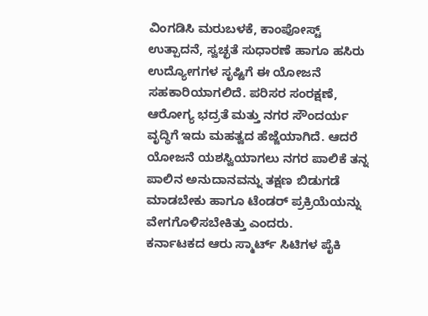ವಿಂಗಡಿಸಿ ಮರುಬಳಕೆ, ಕಾಂಪೋಸ್ಟ್ ಉತ್ಪಾದನೆ, ಸ್ವಚ್ಛತೆ ಸುಧಾರಣೆ ಹಾಗೂ ಹಸಿರು ಉದ್ಯೋಗಗಳ ಸೃಷ್ಟಿಗೆ ಈ ಯೋಜನೆ ಸಹಕಾರಿಯಾಗಲಿದೆ. ಪರಿಸರ ಸಂರಕ್ಷಣೆ, ಆರೋಗ್ಯ ಭದ್ರತೆ ಮತ್ತು ನಗರ ಸೌಂದರ್ಯ ವೃದ್ಧಿಗೆ ಇದು ಮಹತ್ವದ ಹೆಜ್ಜೆಯಾಗಿದೆ. ಆದರೆ ಯೋಜನೆ ಯಶಸ್ವಿಯಾಗಲು ನಗರ ಪಾಲಿಕೆ ತನ್ನ ಪಾಲಿನ ಅನುದಾನವನ್ನು ತಕ್ಷಣ ಬಿಡುಗಡೆ ಮಾಡಬೇಕು ಹಾಗೂ ಟೆಂಡರ್ ಪ್ರಕ್ರಿಯೆಯನ್ನು ವೇಗಗೊಳಿಸಬೇಕಿತ್ತು ಎಂದರು.
ಕರ್ನಾಟಕದ ಆರು ಸ್ಮಾರ್ಟ್ ಸಿಟಿಗಳ ಪೈಕಿ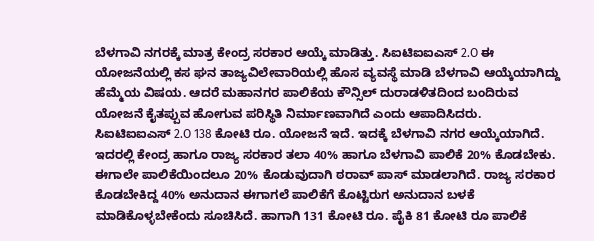ಬೆಳಗಾವಿ ನಗರಕ್ಕೆ ಮಾತ್ರ ಕೇಂದ್ರ ಸರಕಾರ ಆಯ್ಕೆ ಮಾಡಿತ್ತು. ಸಿಐಟಿಐಐಎಸ್ 2.O ಈ ಯೋಜನೆಯಲ್ಲಿ ಕಸ ಘನ ತಾಜ್ಯವಿಲೇವಾರಿಯಲ್ಲಿ ಹೊಸ ವ್ಯವಸ್ಥೆ ಮಾಡಿ ಬೆಳಗಾವಿ ಆಯ್ಕೆಯಾಗಿದ್ದು ಹೆಮ್ಮೆಯ ವಿಷಯ. ಆದರೆ ಮಹಾನಗರ ಪಾಲಿಕೆಯ ಕೌನ್ಸಿಲ್ ದುರಾಡಳಿತದಿಂದ ಬಂದಿರುವ ಯೋಜನೆ ಕೈತಪ್ಪುವ ಹೋಗುವ ಪರಿಸ್ಥಿತಿ ನಿರ್ಮಾಣವಾಗಿದೆ ಎಂದು ಆಪಾದಿಸಿದರು.
ಸಿಐಟಿಐಐಎಸ್ 2.O 138 ಕೋಟಿ ರೂ. ಯೋಜನೆ ಇದೆ. ಇದಕ್ಕೆ ಬೆಳಗಾವಿ ನಗರ ಆಯ್ಕೆಯಾಗಿದೆ. ಇದರಲ್ಲಿ ಕೇಂದ್ರ ಹಾಗೂ ರಾಜ್ಯ ಸರಕಾರ ತಲಾ 40% ಹಾಗೂ ಬೆಳಗಾವಿ ಪಾಲಿಕೆ 20% ಕೊಡಬೇಕು. ಈಗಾಲೇ ಪಾಲಿಕೆಯಿಂದಲೂ 20% ಕೊಡುವುದಾಗಿ ಠರಾವ್ ಪಾಸ್ ಮಾಡಲಾಗಿದೆ. ರಾಜ್ಯ ಸರಕಾರ ಕೊಡಬೇಕಿದ್ದ 40% ಅನುದಾನ ಈಗಾಗಲೆ ಪಾಲಿಕೆಗೆ ಕೊಟ್ಟಿರುಗ ಅನುದಾನ ಬಳಕೆ ಮಾಡಿಕೊಳ್ಳಬೇಕೆಂದು ಸೂಚಿಸಿದೆ. ಹಾಗಾಗಿ 131 ಕೋಟಿ ರೂ. ಪೈಕಿ 81 ಕೋಟಿ ರೂ ಪಾಲಿಕೆ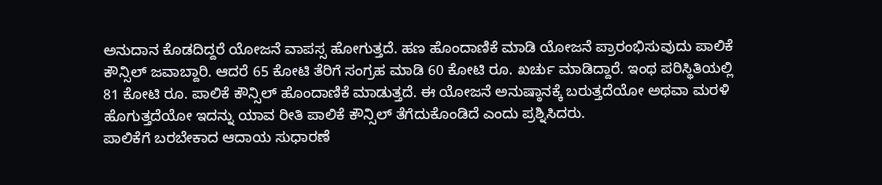ಅನುದಾನ ಕೊಡದಿದ್ದರೆ ಯೋಜನೆ ವಾಪಸ್ಸ ಹೋಗುತ್ತದೆ. ಹಣ ಹೊಂದಾಣಿಕೆ ಮಾಡಿ ಯೋಜನೆ ಪ್ರಾರಂಭಿಸುವುದು ಪಾಲಿಕೆ ಕೌನ್ಸಿಲ್ ಜವಾಬ್ದಾರಿ. ಆದರೆ 65 ಕೋಟಿ ತೆರಿಗೆ ಸಂಗ್ರಹ ಮಾಡಿ 60 ಕೋಟಿ ರೂ. ಖರ್ಚು ಮಾಡಿದ್ದಾರೆ. ಇಂಥ ಪರಿಸ್ಥಿತಿಯಲ್ಲಿ 81 ಕೋಟಿ ರೂ. ಪಾಲಿಕೆ ಕೌನ್ಸಿಲ್ ಹೊಂದಾಣಿಕೆ ಮಾಡುತ್ತದೆ. ಈ ಯೋಜನೆ ಅನುಷ್ಠಾನಕ್ಕೆ ಬರುತ್ತದೆಯೋ ಅಥವಾ ಮರಳಿ ಹೊಗುತ್ತದೆಯೋ ಇದನ್ನು ಯಾವ ರೀತಿ ಪಾಲಿಕೆ ಕೌನ್ಸಿಲ್ ತೆಗೆದುಕೊಂಡಿದೆ ಎಂದು ಪ್ರಶ್ನಿಸಿದರು.
ಪಾಲಿಕೆಗೆ ಬರಬೇಕಾದ ಆದಾಯ ಸುಧಾರಣೆ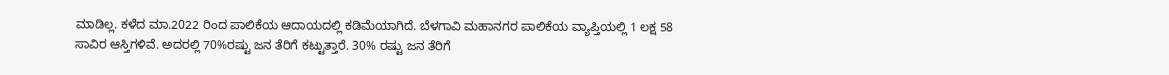ಮಾಡಿಲ್ಲ. ಕಳೆದ ಮಾ.2022 ರಿಂದ ಪಾಲಿಕೆಯ ಆದಾಯದಲ್ಲಿ ಕಡಿಮೆಯಾಗಿದೆ. ಬೆಳಗಾವಿ ಮಹಾನಗರ ಪಾಲಿಕೆಯ ವ್ಯಾಪ್ತಿಯಲ್ಲಿ 1 ಲಕ್ಷ 58 ಸಾವಿರ ಆಸ್ತಿಗಳಿವೆ. ಅದರಲ್ಲಿ 70%ರಷ್ಟು ಜನ ತೆರಿಗೆ ಕಟ್ಟುತ್ತಾರೆ. 30% ರಷ್ಟು ಜನ ತೆರಿಗೆ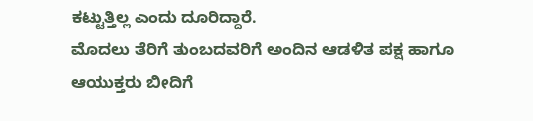ಕಟ್ಟುತ್ತಿಲ್ಲ ಎಂದು ದೂರಿದ್ದಾರೆ.
ಮೊದಲು ತೆರಿಗೆ ತುಂಬದವರಿಗೆ ಅಂದಿನ ಆಡಳಿತ ಪಕ್ಷ ಹಾಗೂ ಆಯುಕ್ತರು ಬೀದಿಗೆ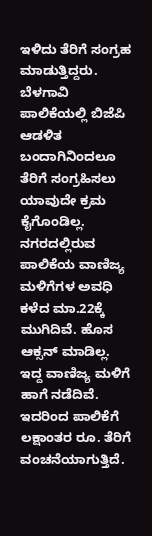ಇಳಿದು ತೆರಿಗೆ ಸಂಗ್ರಹ ಮಾಡುತ್ತಿದ್ದರು. ಬೆಳಗಾವಿ ಪಾಲಿಕೆಯಲ್ಲಿ ಬಿಜೆಪಿ ಆಡಳಿತ ಬಂದಾಗಿನಿಂದಲೂ ತೆರಿಗೆ ಸಂಗ್ರಹಿಸಲು ಯಾವುದೇ ಕ್ರಮ ಕೈಗೊಂಡಿಲ್ಲ. ನಗರದಲ್ಲಿರುವ ಪಾಲಿಕೆಯ ವಾಣಿಜ್ಯ ಮಳಿಗೆಗಳ ಅವಧಿ ಕಳೆದ ಮಾ.22ಕ್ಕೆ ಮುಗಿದಿವೆ. ಹೊಸ ಆಕ್ಸನ್ ಮಾಡಿಲ್ಲ. ಇದ್ದ ವಾಣಿಜ್ಯ ಮಳಿಗೆ ಹಾಗೆ ನಡೆದಿವೆ. ಇದರಿಂದ ಪಾಲಿಕೆಗೆ ಲಕ್ಷಾಂತರ ರೂ. ತೆರಿಗೆ ವಂಚನೆಯಾಗುತ್ತಿದೆ.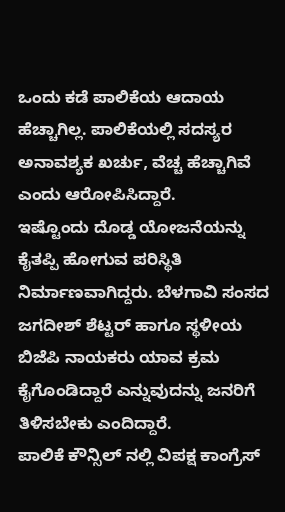ಒಂದು ಕಡೆ ಪಾಲಿಕೆಯ ಆದಾಯ ಹೆಚ್ಚಾಗಿಲ್ಲ. ಪಾಲಿಕೆಯಲ್ಲಿ ಸದಸ್ಯರ ಅನಾವಶ್ಯಕ ಖರ್ಚು, ವೆಚ್ಚ ಹೆಚ್ಚಾಗಿವೆ ಎಂದು ಆರೋಪಿಸಿದ್ದಾರೆ.
ಇಷ್ಟೊಂದು ದೊಡ್ಡ ಯೋಜನೆಯನ್ನು ಕೈತಪ್ಪಿ ಹೋಗುವ ಪರಿಸ್ಥಿತಿ ನಿರ್ಮಾಣವಾಗಿದ್ದರು. ಬೆಳಗಾವಿ ಸಂಸದ ಜಗದೀಶ್ ಶೆಟ್ಟರ್ ಹಾಗೂ ಸ್ಥಳೀಯ ಬಿಜೆಪಿ ನಾಯಕರು ಯಾವ ಕ್ರಮ ಕೈಗೊಂಡಿದ್ದಾರೆ ಎನ್ನುವುದನ್ನು ಜನರಿಗೆ ತಿಳಿಸಬೇಕು ಎಂದಿದ್ದಾರೆ.
ಪಾಲಿಕೆ ಕೌನ್ಸಿಲ್ ನಲ್ಲಿ ವಿಪಕ್ಷ ಕಾಂಗ್ರೆಸ್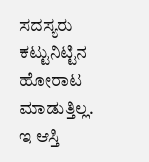ಸದಸ್ಯರು ಕಟ್ಟುನಿಟ್ಟಿನ ಹೋರಾಟ ಮಾಡುತ್ತಿಲ್ಲ. ಇ ಆಸ್ತಿ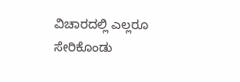ವಿಚಾರದಲ್ಲಿ ಎಲ್ಲರೂ ಸೇರಿಕೊಂಡು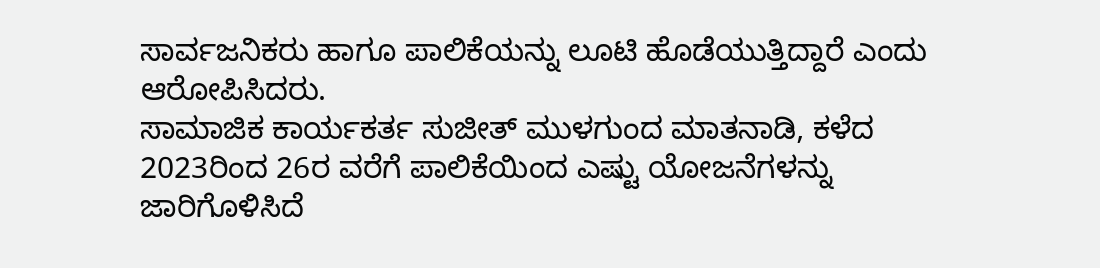ಸಾರ್ವಜನಿಕರು ಹಾಗೂ ಪಾಲಿಕೆಯನ್ನು ಲೂಟಿ ಹೊಡೆಯುತ್ತಿದ್ದಾರೆ ಎಂದು ಆರೋಪಿಸಿದರು.
ಸಾಮಾಜಿಕ ಕಾರ್ಯಕರ್ತ ಸುಜೀತ್ ಮುಳಗುಂದ ಮಾತನಾಡಿ, ಕಳೆದ 2023ರಿಂದ 26ರ ವರೆಗೆ ಪಾಲಿಕೆಯಿಂದ ಎಷ್ಟು ಯೋಜನೆಗಳನ್ನು ಜಾರಿಗೊಳಿಸಿದೆ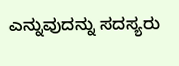ಎನ್ನುವುದನ್ನು ಸದಸ್ಯರು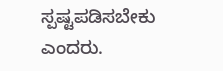ಸ್ಪಷ್ಟಪಡಿಸಬೇಕು ಎಂದರು.